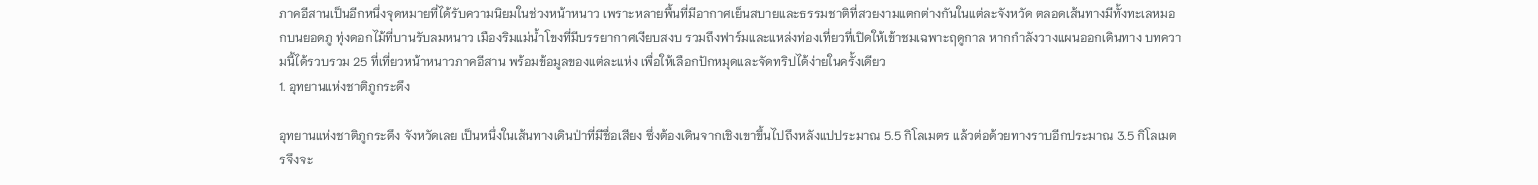ภาคอีสานเป็นอีกหนึ่งจุดหมายที่ได้รับความนิยมในช่วงหน้าหนาว เพราะหลายพื้นที่มีอากาศเย็นสบายและธรรมชาติที่สวยงามแตกต่างกันในแต่ละจังหวัด ตลอดเส้นทางมีทั้งทะเลหมอกบนยอดภู ทุ่งดอกไม้ที่บานรับลมหนาว เมืองริมแม่น้ำโขงที่มีบรรยากาศเงียบสงบ รวมถึงฟาร์มและแหล่งท่องเที่ยวที่เปิดให้เข้าชมเฉพาะฤดูกาล หากกำลังวางแผนออกเดินทาง บทความนี้ได้รวบรวม 25 ที่เที่ยวหน้าหนาวภาคอีสาน พร้อมข้อมูลของแต่ละแห่ง เพื่อให้เลือกปักหมุดและจัดทริปได้ง่ายในครั้งเดียว
1. อุทยานแห่งชาติภูกระดึง

อุทยานแห่งชาติภูกระดึง จังหวัดเลย เป็นหนึ่งในเส้นทางเดินป่าที่มีชื่อเสียง ซึ่งต้องเดินจากเชิงเขาขึ้นไปถึงหลังแปประมาณ 5.5 กิโลเมตร แล้วต่อด้วยทางราบอีกประมาณ 3.5 กิโลเมตรจึงจะ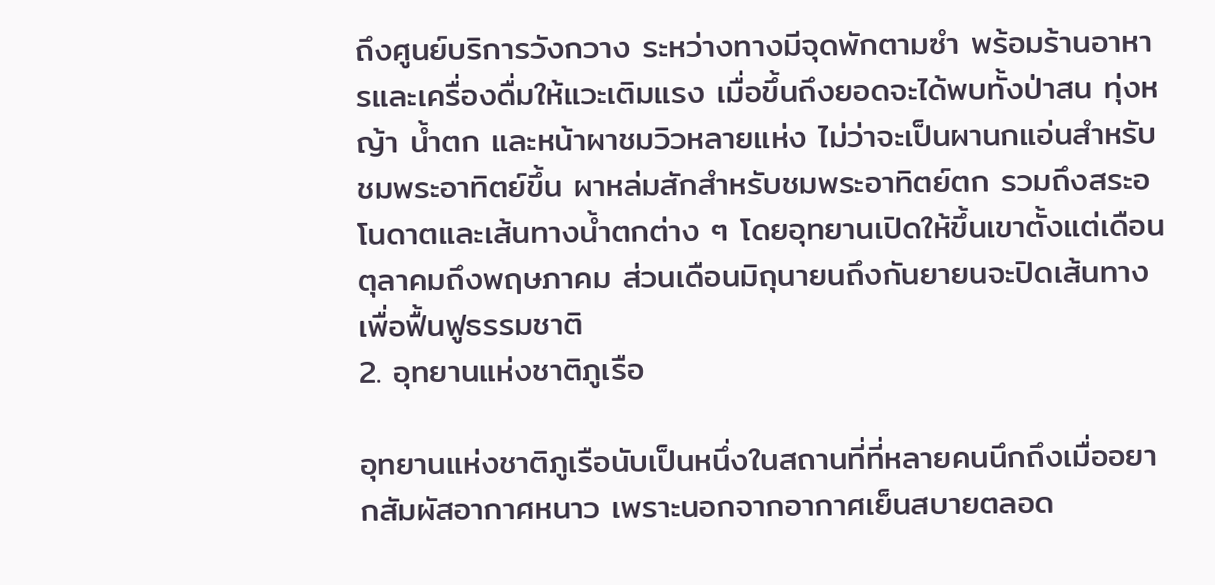ถึงศูนย์บริการวังกวาง ระหว่างทางมีจุดพักตามซำ พร้อมร้านอาหารและเครื่องดื่มให้แวะเติมแรง เมื่อขึ้นถึงยอดจะได้พบทั้งป่าสน ทุ่งหญ้า น้ำตก และหน้าผาชมวิวหลายแห่ง ไม่ว่าจะเป็นผานกแอ่นสำหรับชมพระอาทิตย์ขึ้น ผาหล่มสักสำหรับชมพระอาทิตย์ตก รวมถึงสระอโนดาตและเส้นทางน้ำตกต่าง ๆ โดยอุทยานเปิดให้ขึ้นเขาตั้งแต่เดือนตุลาคมถึงพฤษภาคม ส่วนเดือนมิถุนายนถึงกันยายนจะปิดเส้นทางเพื่อฟื้นฟูธรรมชาติ
2. อุทยานแห่งชาติภูเรือ

อุทยานแห่งชาติภูเรือนับเป็นหนึ่งในสถานที่ที่หลายคนนึกถึงเมื่ออยากสัมผัสอากาศหนาว เพราะนอกจากอากาศเย็นสบายตลอด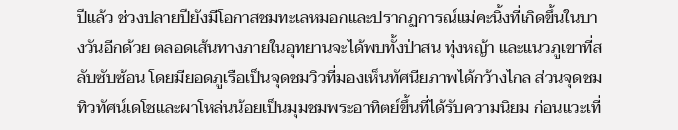ปีแล้ว ช่วงปลายปียังมีโอกาสชมทะเลหมอกและปรากฏการณ์แม่คะนิ้งที่เกิดขึ้นในบางวันอีกด้วย ตลอดเส้นทางภายในอุทยานจะได้พบทั้งป่าสน ทุ่งหญ้า และแนวภูเขาที่สลับซับซ้อน โดยมียอดภูเรือเป็นจุดชมวิวที่มองเห็นทัศนียภาพได้กว้างไกล ส่วนจุดชมทิวทัศน์เดโชและผาโหล่นน้อยเป็นมุมชมพระอาทิตย์ขึ้นที่ได้รับความนิยม ก่อนแวะเที่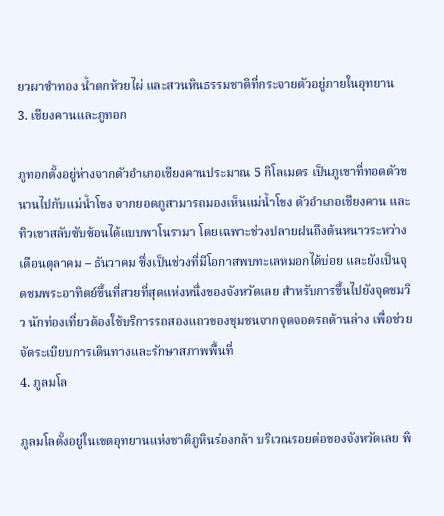ยวผาซำทอง น้ำตกห้วยไผ่ และสวนหินธรรมชาติที่กระจายตัวอยู่ภายในอุทยาน
3. เชียงคานและภูทอก

ภูทอกตั้งอยู่ห่างจากตัวอำเภอเชียงคานประมาณ 5 กิโลเมตร เป็นภูเขาที่ทอดตัวขนานไปกับแม่น้ำโขง จากยอดภูสามารถมองเห็นแม่น้ำโขง ตัวอำเภอเชียงคาน และทิวเขาสลับซับซ้อนได้แบบพาโนรามา โดยเฉพาะช่วงปลายฝนถึงต้นหนาวระหว่างเดือนตุลาคม – ธันวาคม ซึ่งเป็นช่วงที่มีโอกาสพบทะเลหมอกได้บ่อย และยังเป็นจุดชมพระอาทิตย์ขึ้นที่สวยที่สุดแห่งหนึ่งของจังหวัดเลย สำหรับการขึ้นไปยังจุดชมวิว นักท่องเที่ยวต้องใช้บริการรถสองแถวของชุมชนจากจุดจอดรถด้านล่าง เพื่อช่วยจัดระเบียบการเดินทางและรักษาสภาพพื้นที่
4. ภูลมโล

ภูลมโลตั้งอยู่ในเขตอุทยานแห่งชาติภูหินร่องกล้า บริเวณรอยต่อของจังหวัดเลย พิ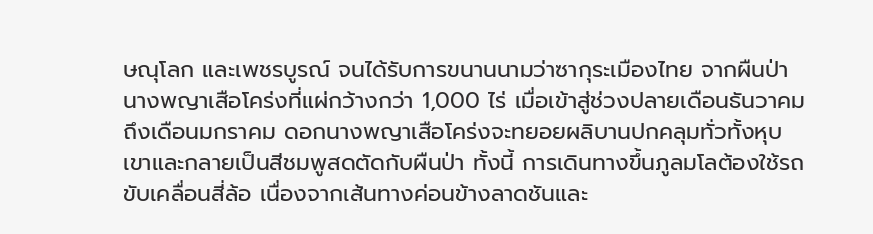ษณุโลก และเพชรบูรณ์ จนได้รับการขนานนามว่าซากุระเมืองไทย จากผืนป่านางพญาเสือโคร่งที่แผ่กว้างกว่า 1,000 ไร่ เมื่อเข้าสู่ช่วงปลายเดือนธันวาคมถึงเดือนมกราคม ดอกนางพญาเสือโคร่งจะทยอยผลิบานปกคลุมทั่วทั้งหุบเขาและกลายเป็นสีชมพูสดตัดกับผืนป่า ทั้งนี้ การเดินทางขึ้นภูลมโลต้องใช้รถขับเคลื่อนสี่ล้อ เนื่องจากเส้นทางค่อนข้างลาดชันและ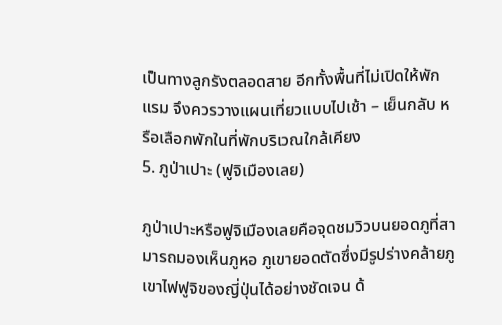เป็นทางลูกรังตลอดสาย อีกทั้งพื้นที่ไม่เปิดให้พักแรม จึงควรวางแผนเที่ยวแบบไปเช้า – เย็นกลับ หรือเลือกพักในที่พักบริเวณใกล้เคียง
5. ภูป่าเปาะ (ฟูจิเมืองเลย)

ภูป่าเปาะหรือฟูจิเมืองเลยคือจุดชมวิวบนยอดภูที่สามารถมองเห็นภูหอ ภูเขายอดตัดซึ่งมีรูปร่างคล้ายภูเขาไฟฟูจิของญี่ปุ่นได้อย่างชัดเจน ด้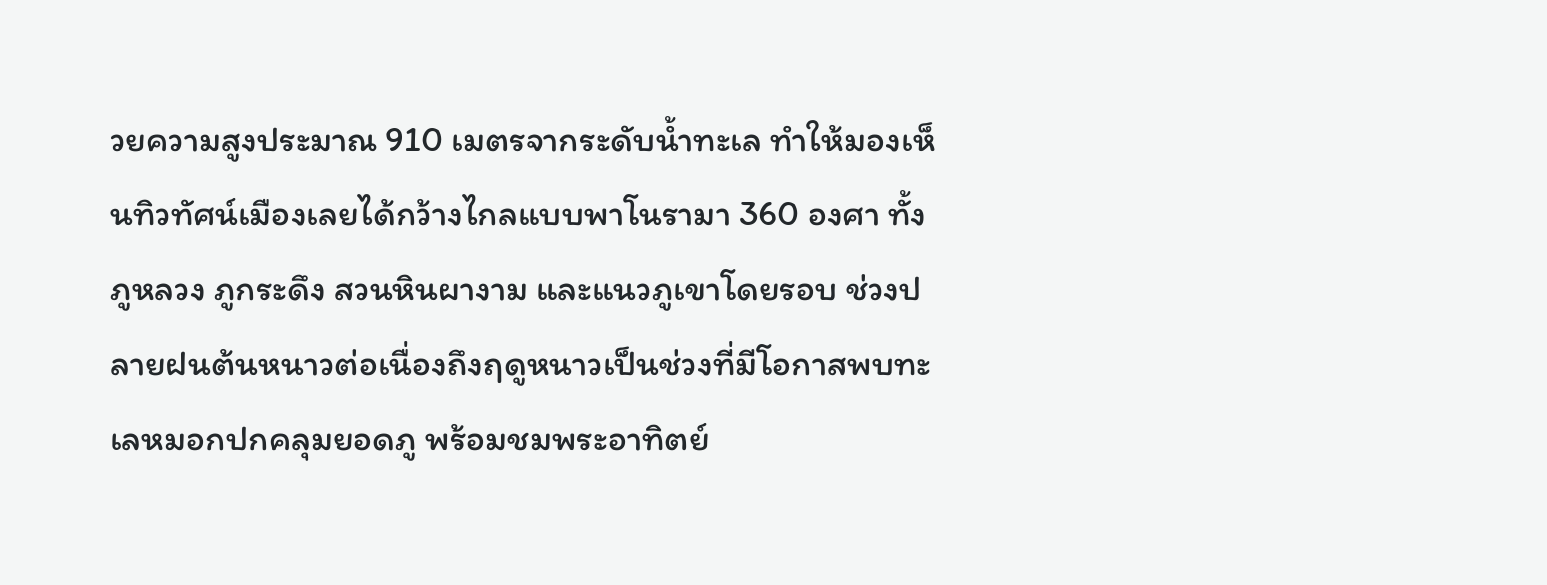วยความสูงประมาณ 910 เมตรจากระดับน้ำทะเล ทำให้มองเห็นทิวทัศน์เมืองเลยได้กว้างไกลแบบพาโนรามา 360 องศา ทั้งภูหลวง ภูกระดึง สวนหินผางาม และแนวภูเขาโดยรอบ ช่วงปลายฝนต้นหนาวต่อเนื่องถึงฤดูหนาวเป็นช่วงที่มีโอกาสพบทะเลหมอกปกคลุมยอดภู พร้อมชมพระอาทิตย์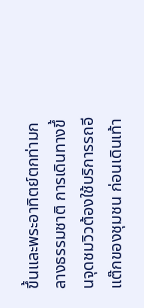ขึ้นและพระอาทิตย์ตกท่ามกลางธรรมชาติ การเดินทางขึ้นจุดชมวิวต้องใช้บริการรถอีแต๊กของชุมชน ก่อนเดินเท้า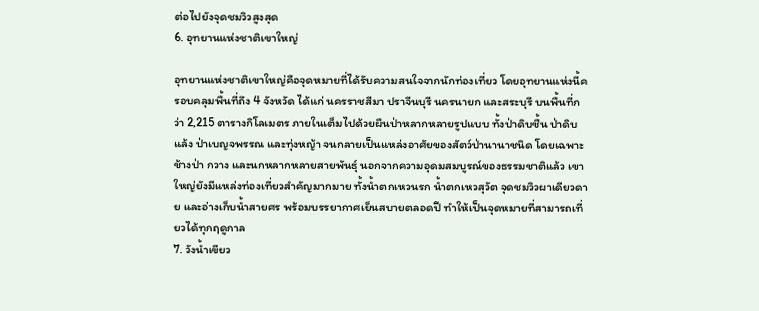ต่อไปยังจุดชมวิวสูงสุด
6. อุทยานแห่งชาติเขาใหญ่

อุทยานแห่งชาติเขาใหญ่คือจุดหมายที่ได้รับความสนใจจากนักท่องเที่ยว โดยอุทยานแห่งนี้ครอบคลุมพื้นที่ถึง 4 จังหวัด ได้แก่ นครราชสีมา ปราจีนบุรี นครนายก และสระบุรี บนพื้นที่กว่า 2,215 ตารางกิโลเมตร ภายในเต็มไปด้วยผืนป่าหลากหลายรูปแบบ ทั้งป่าดิบชื้น ป่าดิบแล้ง ป่าเบญจพรรณ และทุ่งหญ้า จนกลายเป็นแหล่งอาศัยของสัตว์ป่านานาชนิด โดยเฉพาะช้างป่า กวาง และนกหลากหลายสายพันธุ์ นอกจากความอุดมสมบูรณ์ของธรรมชาติแล้ว เขาใหญ่ยังมีแหล่งท่องเที่ยวสำคัญมากมาย ทั้งน้ำตกเหวนรก น้ำตกเหวสุวัต จุดชมวิวผาเดียวดาย และอ่างเก็บน้ำสายศร พร้อมบรรยากาศเย็นสบายตลอดปี ทำให้เป็นจุดหมายที่สามารถเที่ยวได้ทุกฤดูกาล
7. วังน้ำเขียว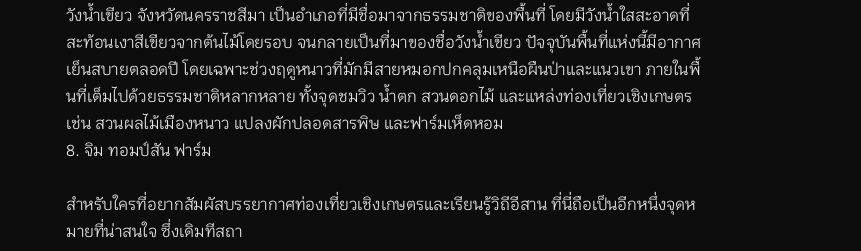วังน้ำเขียว จังหวัดนครราชสีมา เป็นอำเภอที่มีชื่อมาจากธรรมชาติของพื้นที่ โดยมีวังน้ำใสสะอาดที่สะท้อนเงาสีเขียวจากต้นไม้โดยรอบ จนกลายเป็นที่มาของชื่อวังน้ำเขียว ปัจจุบันพื้นที่แห่งนี้มีอากาศเย็นสบายตลอดปี โดยเฉพาะช่วงฤดูหนาวที่มักมีสายหมอกปกคลุมเหนือผืนป่าและแนวเขา ภายในพื้นที่เต็มไปด้วยธรรมชาติหลากหลาย ทั้งจุดชมวิว น้ำตก สวนดอกไม้ และแหล่งท่องเที่ยวเชิงเกษตร เช่น สวนผลไม้เมืองหนาว แปลงผักปลอดสารพิษ และฟาร์มเห็ดหอม
8. จิม ทอมป์สัน ฟาร์ม

สำหรับใครที่อยากสัมผัสบรรยากาศท่องเที่ยวเชิงเกษตรและเรียนรู้วิถีอีสาน ที่นี่ถือเป็นอีกหนึ่งจุดหมายที่น่าสนใจ ซึ่งเดิมทีสถา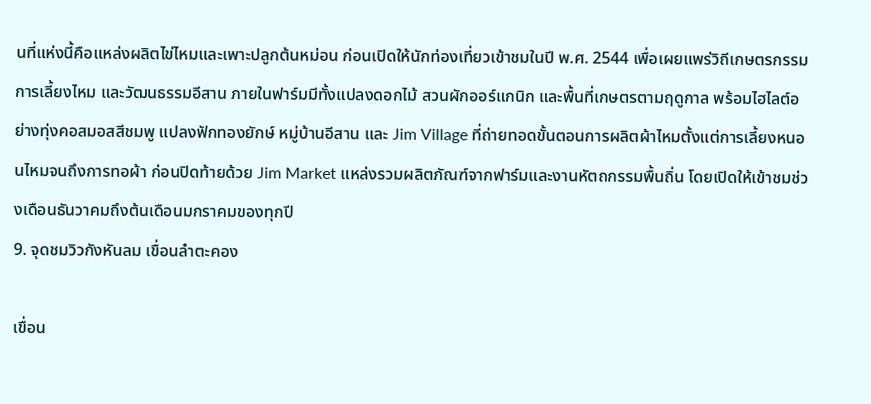นที่แห่งนี้คือแหล่งผลิตไข่ไหมและเพาะปลูกต้นหม่อน ก่อนเปิดให้นักท่องเที่ยวเข้าชมในปี พ.ศ. 2544 เพื่อเผยแพร่วิถีเกษตรกรรม การเลี้ยงไหม และวัฒนธรรมอีสาน ภายในฟาร์มมีทั้งแปลงดอกไม้ สวนผักออร์แกนิก และพื้นที่เกษตรตามฤดูกาล พร้อมไฮไลต์อย่างทุ่งคอสมอสสีชมพู แปลงฟักทองยักษ์ หมู่บ้านอีสาน และ Jim Village ที่ถ่ายทอดขั้นตอนการผลิตผ้าไหมตั้งแต่การเลี้ยงหนอนไหมจนถึงการทอผ้า ก่อนปิดท้ายด้วย Jim Market แหล่งรวมผลิตภัณฑ์จากฟาร์มและงานหัตถกรรมพื้นถิ่น โดยเปิดให้เข้าชมช่วงเดือนธันวาคมถึงต้นเดือนมกราคมของทุกปี
9. จุดชมวิวกังหันลม เขื่อนลำตะคอง

เขื่อน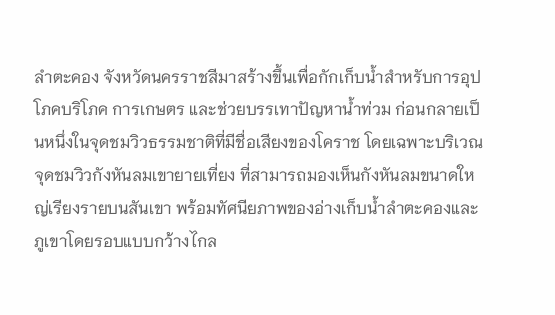ลำตะคอง จังหวัดนครราชสีมาสร้างขึ้นเพื่อกักเก็บน้ำสำหรับการอุปโภคบริโภค การเกษตร และช่วยบรรเทาปัญหาน้ำท่วม ก่อนกลายเป็นหนึ่งในจุดชมวิวธรรมชาติที่มีชื่อเสียงของโคราช โดยเฉพาะบริเวณจุดชมวิวกังหันลมเขายายเที่ยง ที่สามารถมองเห็นกังหันลมขนาดใหญ่เรียงรายบนสันเขา พร้อมทัศนียภาพของอ่างเก็บน้ำลำตะคองและภูเขาโดยรอบแบบกว้างไกล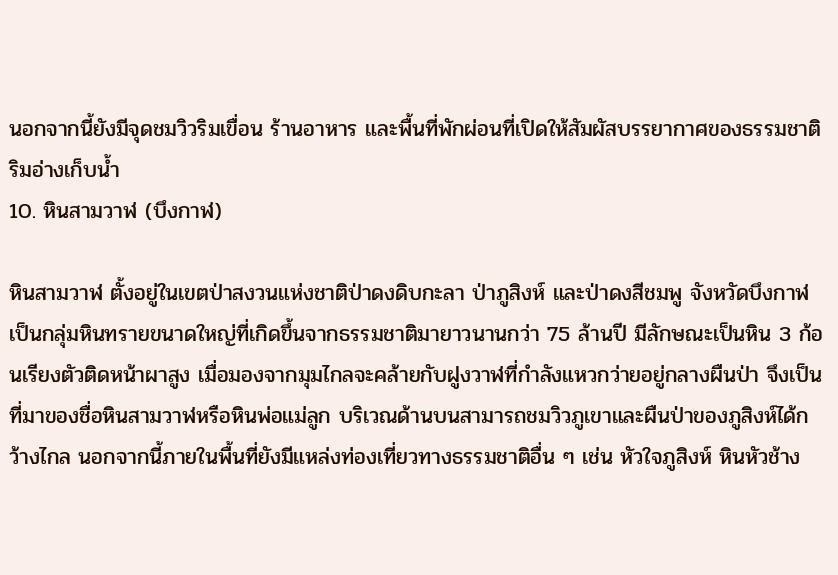นอกจากนี้ยังมีจุดชมวิวริมเขื่อน ร้านอาหาร และพื้นที่พักผ่อนที่เปิดให้สัมผัสบรรยากาศของธรรมชาติริมอ่างเก็บน้ำ
10. หินสามวาฬ (บึงกาฬ)

หินสามวาฬ ตั้งอยู่ในเขตป่าสงวนแห่งชาติป่าดงดิบกะลา ป่าภูสิงห์ และป่าดงสีชมพู จังหวัดบึงกาฬ เป็นกลุ่มหินทรายขนาดใหญ่ที่เกิดขึ้นจากธรรมชาติมายาวนานกว่า 75 ล้านปี มีลักษณะเป็นหิน 3 ก้อนเรียงตัวติดหน้าผาสูง เมื่อมองจากมุมไกลจะคล้ายกับฝูงวาฬที่กำลังแหวกว่ายอยู่กลางผืนป่า จึงเป็นที่มาของชื่อหินสามวาฬหรือหินพ่อแม่ลูก บริเวณด้านบนสามารถชมวิวภูเขาและผืนป่าของภูสิงห์ได้กว้างไกล นอกจากนี้ภายในพื้นที่ยังมีแหล่งท่องเที่ยวทางธรรมชาติอื่น ๆ เช่น หัวใจภูสิงห์ หินหัวช้าง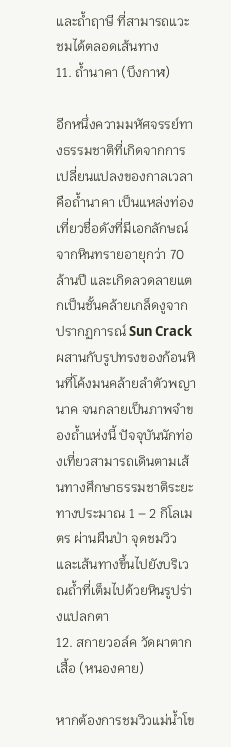และถ้ำฤาษี ที่สามารถแวะชมได้ตลอดเส้นทาง
11. ถ้ำนาคา (บึงกาฬ)

อีกหนึ่งความมหัศจรรย์ทางธรรมชาติที่เกิดจากการเปลี่ยนแปลงของกาลเวลาคือถ้ำนาคา เป็นแหล่งท่องเที่ยวชื่อดังที่มีเอกลักษณ์จากหินทรายอายุกว่า 70 ล้านปี และเกิดลวดลายแตกเป็นชั้นคล้ายเกล็ดงูจากปรากฏการณ์ Sun Crack ผสานกับรูปทรงของก้อนหินที่โค้งมนคล้ายลำตัวพญานาค จนกลายเป็นภาพจำของถ้ำแห่งนี้ ปัจจุบันนักท่องเที่ยวสามารถเดินตามเส้นทางศึกษาธรรมชาติระยะทางประมาณ 1 – 2 กิโลเมตร ผ่านผืนป่า จุดชมวิว และเส้นทางขึ้นไปยังบริเวณถ้ำที่เต็มไปด้วยหินรูปร่างแปลกตา
12. สกายวอล์ค วัดผาตากเสื้อ (หนองคาย)

หากต้องการชมวิวแม่น้ำโข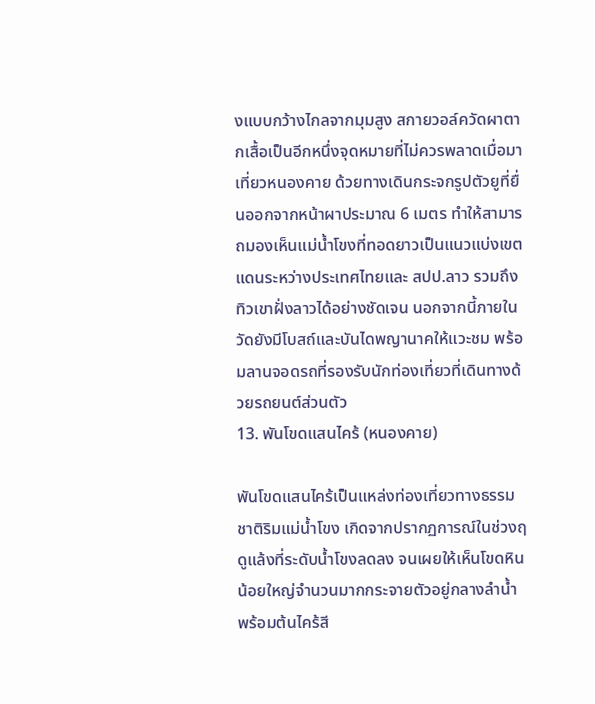งแบบกว้างไกลจากมุมสูง สกายวอล์ควัดผาตากเสื้อเป็นอีกหนึ่งจุดหมายที่ไม่ควรพลาดเมื่อมาเที่ยวหนองคาย ด้วยทางเดินกระจกรูปตัวยูที่ยื่นออกจากหน้าผาประมาณ 6 เมตร ทำให้สามารถมองเห็นแม่น้ำโขงที่ทอดยาวเป็นแนวแบ่งเขตแดนระหว่างประเทศไทยและ สปป.ลาว รวมถึงทิวเขาฝั่งลาวได้อย่างชัดเจน นอกจากนี้ภายในวัดยังมีโบสถ์และบันไดพญานาคให้แวะชม พร้อมลานจอดรถที่รองรับนักท่องเที่ยวที่เดินทางด้วยรถยนต์ส่วนตัว
13. พันโขดแสนไคร้ (หนองคาย)

พันโขดแสนไคร้เป็นแหล่งท่องเที่ยวทางธรรมชาติริมแม่น้ำโขง เกิดจากปรากฏการณ์ในช่วงฤดูแล้งที่ระดับน้ำโขงลดลง จนเผยให้เห็นโขดหินน้อยใหญ่จำนวนมากกระจายตัวอยู่กลางลำน้ำ พร้อมต้นไคร้สี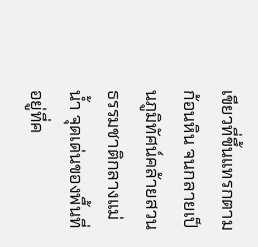เขียวที่ขึ้นแทรกตามก้อนหิน จนกลายเป็นภูมิทัศน์คล้ายสวนธรรมชาติกลางแม่น้ำ จุดเด่นของพื้นที่อยู่ที่ค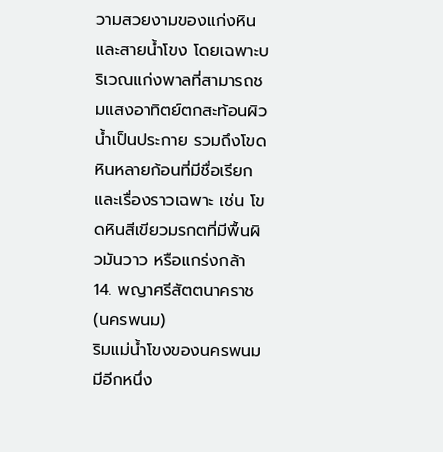วามสวยงามของแก่งหินและสายน้ำโขง โดยเฉพาะบริเวณแก่งพาลที่สามารถชมแสงอาทิตย์ตกสะท้อนผิวน้ำเป็นประกาย รวมถึงโขดหินหลายก้อนที่มีชื่อเรียกและเรื่องราวเฉพาะ เช่น โขดหินสีเขียวมรกตที่มีพื้นผิวมันวาว หรือแกร่งกล้า
14. พญาศรีสัตตนาคราช (นครพนม)
ริมแม่น้ำโขงของนครพนม มีอีกหนึ่ง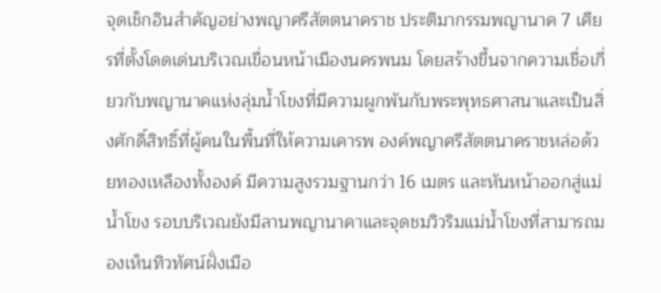จุดเช็กอินสำคัญอย่างพญาศรีสัตตนาคราช ประติมากรรมพญานาค 7 เศียรที่ตั้งโดดเด่นบริเวณเขื่อนหน้าเมืองนครพนม โดยสร้างขึ้นจากความเชื่อเกี่ยวกับพญานาคแห่งลุ่มน้ำโขงที่มีความผูกพันกับพระพุทธศาสนาและเป็นสิ่งศักดิ์สิทธิ์ที่ผู้คนในพื้นที่ให้ความเคารพ องค์พญาศรีสัตตนาคราชหล่อด้วยทองเหลืองทั้งองค์ มีความสูงรวมฐานกว่า 16 เมตร และหันหน้าออกสู่แม่น้ำโขง รอบบริเวณยังมีลานพญานาคาและจุดชมวิวริมแม่น้ำโขงที่สามารถมองเห็นทิวทัศน์ฝั่งเมือ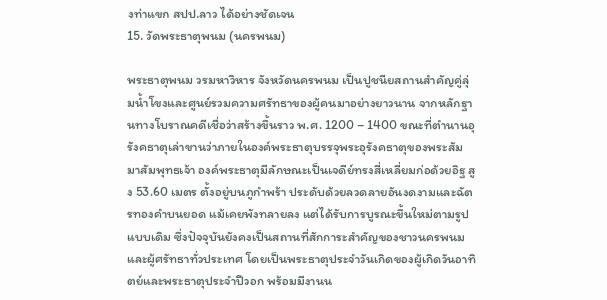งท่าแขก สปป.ลาว ได้อย่างชัดเจน
15. วัดพระธาตุพนม (นครพนม)

พระธาตุพนม วรมหาวิหาร จังหวัดนครพนม เป็นปูชนียสถานสำคัญคู่ลุ่มน้ำโขงและศูนย์รวมความศรัทธาของผู้คนมาอย่างยาวนาน จากหลักฐานทางโบราณคดีเชื่อว่าสร้างขึ้นราว พ.ศ. 1200 – 1400 ขณะที่ตำนานอุรังคธาตุเล่าขานว่าภายในองค์พระธาตุบรรจุพระอุรังคธาตุของพระสัมมาสัมพุทธเจ้า องค์พระธาตุมีลักษณะเป็นเจดีย์ทรงสี่เหลี่ยมก่อด้วยอิฐ สูง 53.60 เมตร ตั้งอยู่บนภูกำพร้า ประดับด้วยลวดลายอันงดงามและฉัตรทองคำบนยอด แม้เคยพังทลายลง แต่ได้รับการบูรณะขึ้นใหม่ตามรูปแบบเดิม ซึ่งปัจจุบันยังคงเป็นสถานที่สักการะสำคัญของชาวนครพนมและผู้ศรัทธาทั่วประเทศ โดยเป็นพระธาตุประจำวันเกิดของผู้เกิดวันอาทิตย์และพระธาตุประจำปีวอก พร้อมมีงานน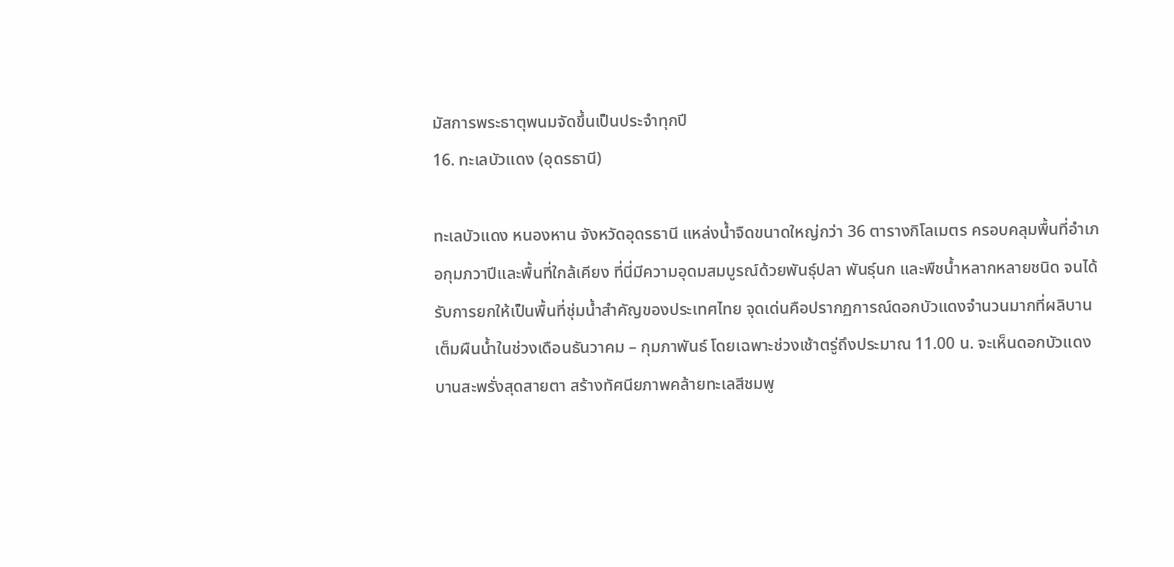มัสการพระธาตุพนมจัดขึ้นเป็นประจำทุกปี
16. ทะเลบัวแดง (อุดรธานี)

ทะเลบัวแดง หนองหาน จังหวัดอุดรธานี แหล่งน้ำจืดขนาดใหญ่กว่า 36 ตารางกิโลเมตร ครอบคลุมพื้นที่อำเภอกุมภวาปีและพื้นที่ใกล้เคียง ที่นี่มีความอุดมสมบูรณ์ด้วยพันธุ์ปลา พันธุ์นก และพืชน้ำหลากหลายชนิด จนได้รับการยกให้เป็นพื้นที่ชุ่มน้ำสำคัญของประเทศไทย จุดเด่นคือปรากฏการณ์ดอกบัวแดงจำนวนมากที่ผลิบานเต็มผืนน้ำในช่วงเดือนธันวาคม – กุมภาพันธ์ โดยเฉพาะช่วงเช้าตรู่ถึงประมาณ 11.00 น. จะเห็นดอกบัวแดงบานสะพรั่งสุดสายตา สร้างทัศนียภาพคล้ายทะเลสีชมพู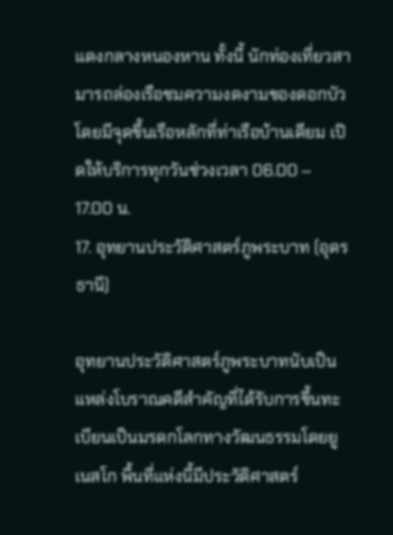แดงกลางหนองหาน ทั้งนี้ นักท่องเที่ยวสามารถล่องเรือชมความงดงามของดอกบัว โดยมีจุดขึ้นเรือหลักที่ท่าเรือบ้านเดียม เปิดให้บริการทุกวันช่วงเวลา 06.00 – 17.00 น.
17. อุทยานประวัติศาสตร์ภูพระบาท (อุดรธานี)

อุทยานประวัติศาสตร์ภูพระบาทนับเป็นแหล่งโบราณคดีสำคัญที่ได้รับการขึ้นทะเบียนเป็นมรดกโลกทางวัฒนธรรมโดยยูเนสโก พื้นที่แห่งนี้มีประวัติศาสตร์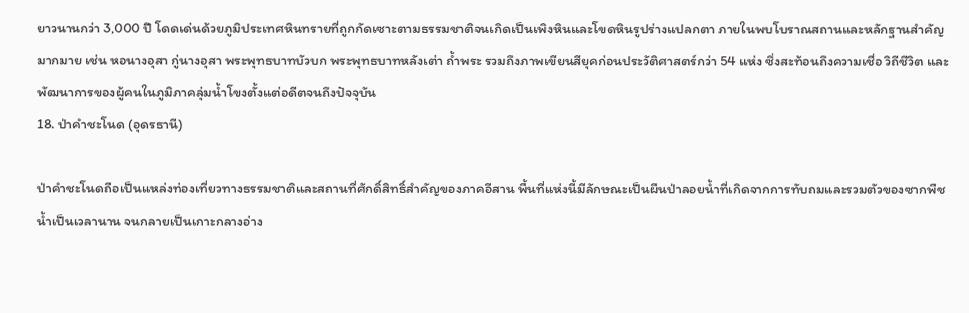ยาวนานกว่า 3,000 ปี โดดเด่นด้วยภูมิประเทศหินทรายที่ถูกกัดเซาะตามธรรมชาติจนเกิดเป็นเพิงหินและโขดหินรูปร่างแปลกตา ภายในพบโบราณสถานและหลักฐานสำคัญมากมาย เช่น หอนางอุสา กู่นางอุสา พระพุทธบาทบัวบก พระพุทธบาทหลังเต่า ถ้ำพระ รวมถึงภาพเขียนสียุคก่อนประวัติศาสตร์กว่า 54 แห่ง ซึ่งสะท้อนถึงความเชื่อ วิถีชีวิต และพัฒนาการของผู้คนในภูมิภาคลุ่มน้ำโขงตั้งแต่อดีตจนถึงปัจจุบัน
18. ป่าคำชะโนด (อุดรธานี)

ป่าคำชะโนดถือเป็นแหล่งท่องเที่ยวทางธรรมชาติและสถานที่ศักดิ์สิทธิ์สำคัญของภาคอีสาน พื้นที่แห่งนี้มีลักษณะเป็นผืนป่าลอยน้ำที่เกิดจากการทับถมและรวมตัวของซากพืชน้ำเป็นเวลานาน จนกลายเป็นเกาะกลางอ่าง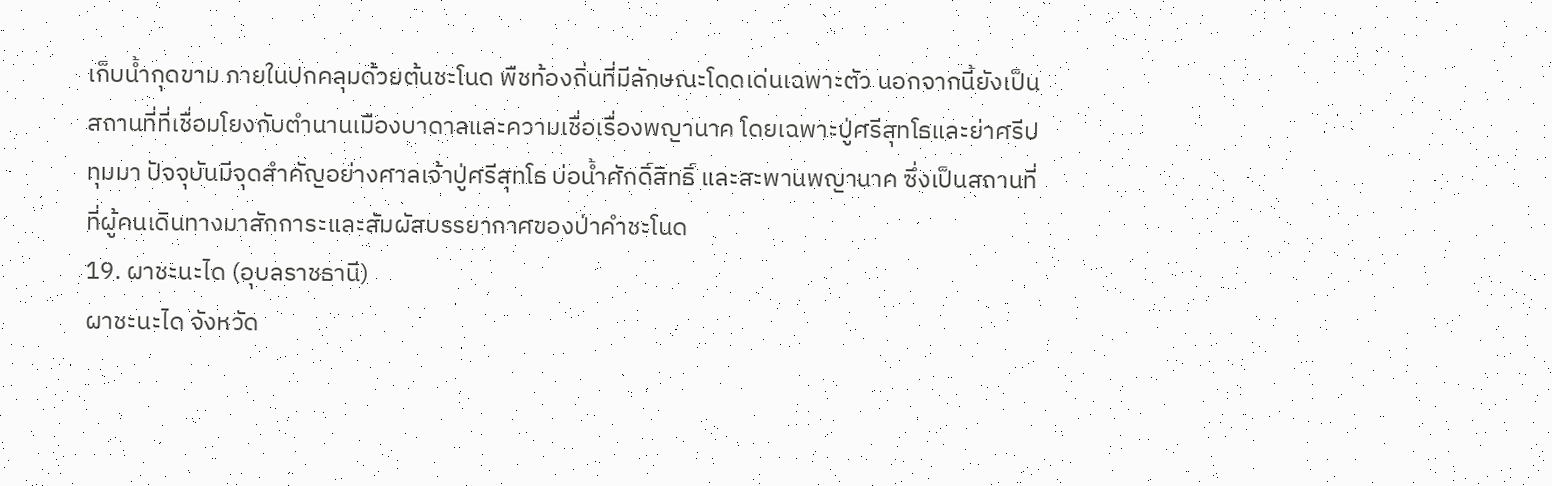เก็บน้ำกุดขาม ภายในปกคลุมด้วยต้นชะโนด พืชท้องถิ่นที่มีลักษณะโดดเด่นเฉพาะตัว นอกจากนี้ยังเป็นสถานที่ที่เชื่อมโยงกับตำนานเมืองบาดาลและความเชื่อเรื่องพญานาค โดยเฉพาะปู่ศรีสุทโธและย่าศรีปทุมมา ปัจจุบันมีจุดสำคัญอย่างศาลเจ้าปู่ศรีสุทโธ บ่อน้ำศักดิ์สิทธิ์ และสะพานพญานาค ซึ่งเป็นสถานที่ที่ผู้คนเดินทางมาสักการะและสัมผัสบรรยากาศของป่าคำชะโนด
19. ผาชะนะได (อุบลราชธานี)
ผาชะนะได จังหวัด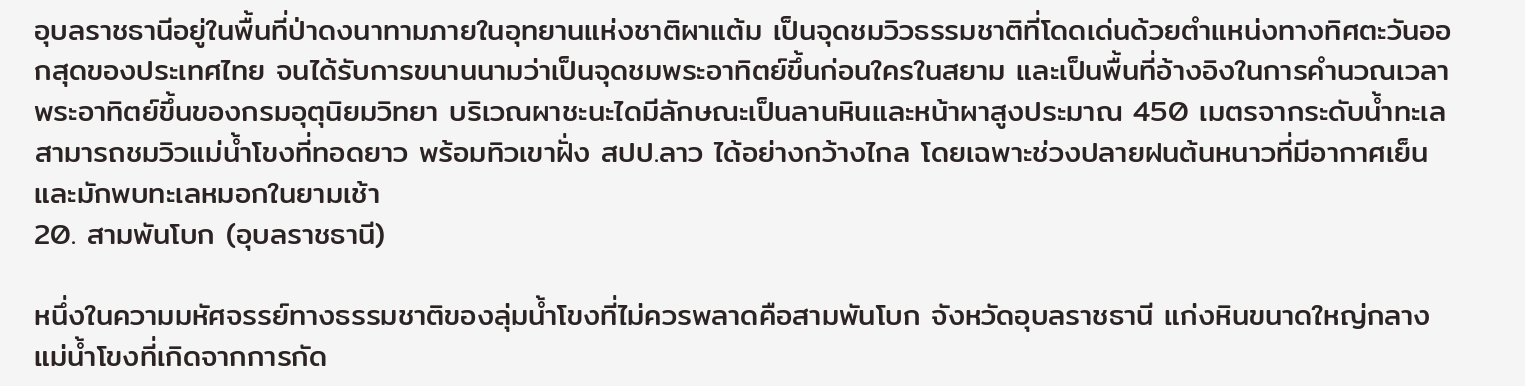อุบลราชธานีอยู่ในพื้นที่ป่าดงนาทามภายในอุทยานแห่งชาติผาแต้ม เป็นจุดชมวิวธรรมชาติที่โดดเด่นด้วยตำแหน่งทางทิศตะวันออกสุดของประเทศไทย จนได้รับการขนานนามว่าเป็นจุดชมพระอาทิตย์ขึ้นก่อนใครในสยาม และเป็นพื้นที่อ้างอิงในการคำนวณเวลาพระอาทิตย์ขึ้นของกรมอุตุนิยมวิทยา บริเวณผาชะนะไดมีลักษณะเป็นลานหินและหน้าผาสูงประมาณ 450 เมตรจากระดับน้ำทะเล สามารถชมวิวแม่น้ำโขงที่ทอดยาว พร้อมทิวเขาฝั่ง สปป.ลาว ได้อย่างกว้างไกล โดยเฉพาะช่วงปลายฝนต้นหนาวที่มีอากาศเย็นและมักพบทะเลหมอกในยามเช้า
20. สามพันโบก (อุบลราชธานี)

หนึ่งในความมหัศจรรย์ทางธรรมชาติของลุ่มน้ำโขงที่ไม่ควรพลาดคือสามพันโบก จังหวัดอุบลราชธานี แก่งหินขนาดใหญ่กลางแม่น้ำโขงที่เกิดจากการกัด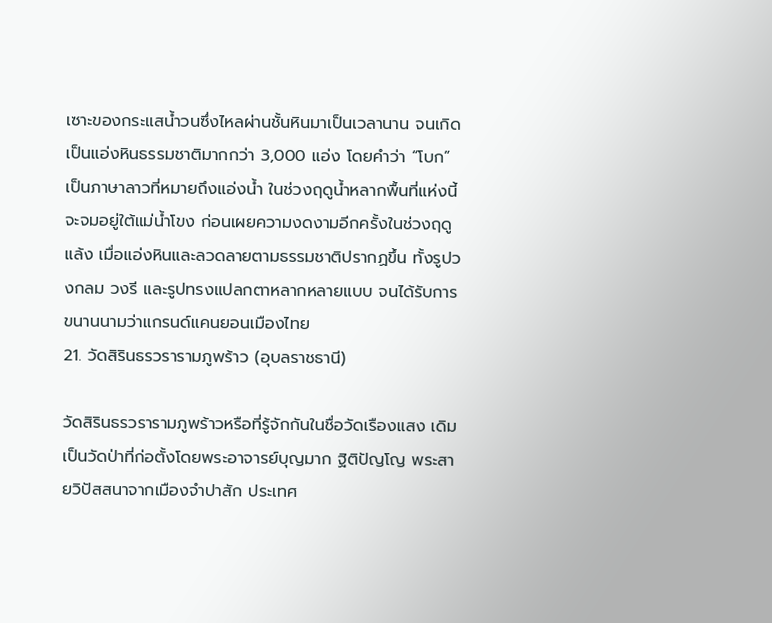เซาะของกระแสน้ำวนซึ่งไหลผ่านชั้นหินมาเป็นเวลานาน จนเกิดเป็นแอ่งหินธรรมชาติมากกว่า 3,000 แอ่ง โดยคำว่า “โบก” เป็นภาษาลาวที่หมายถึงแอ่งน้ำ ในช่วงฤดูน้ำหลากพื้นที่แห่งนี้จะจมอยู่ใต้แม่น้ำโขง ก่อนเผยความงดงามอีกครั้งในช่วงฤดูแล้ง เมื่อแอ่งหินและลวดลายตามธรรมชาติปรากฏขึ้น ทั้งรูปวงกลม วงรี และรูปทรงแปลกตาหลากหลายแบบ จนได้รับการขนานนามว่าแกรนด์แคนยอนเมืองไทย
21. วัดสิรินธรวรารามภูพร้าว (อุบลราชธานี)

วัดสิรินธรวรารามภูพร้าวหรือที่รู้จักกันในชื่อวัดเรืองแสง เดิมเป็นวัดป่าที่ก่อตั้งโดยพระอาจารย์บุญมาก ฐิติปัญโญ พระสายวิปัสสนาจากเมืองจำปาสัก ประเทศ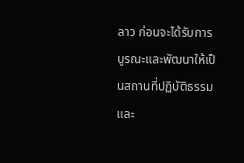ลาว ก่อนจะได้รับการบูรณะและพัฒนาให้เป็นสถานที่ปฏิบัติธรรมและ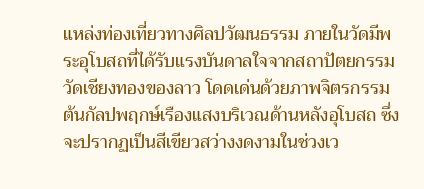แหล่งท่องเที่ยวทางศิลปวัฒนธรรม ภายในวัดมีพระอุโบสถที่ได้รับแรงบันดาลใจจากสถาปัตยกรรมวัดเชียงทองของลาว โดดเด่นด้วยภาพจิตรกรรมต้นกัลปพฤกษ์เรืองแสงบริเวณด้านหลังอุโบสถ ซึ่งจะปรากฏเป็นสีเขียวสว่างงดงามในช่วงเว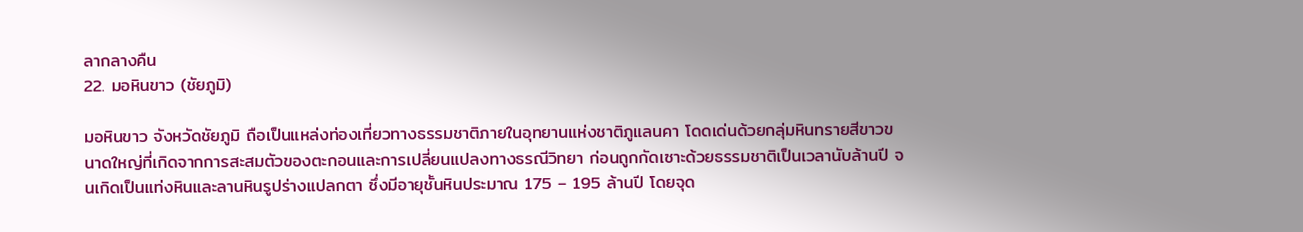ลากลางคืน
22. มอหินขาว (ชัยภูมิ)

มอหินขาว จังหวัดชัยภูมิ ถือเป็นแหล่งท่องเที่ยวทางธรรมชาติภายในอุทยานแห่งชาติภูแลนคา โดดเด่นด้วยกลุ่มหินทรายสีขาวขนาดใหญ่ที่เกิดจากการสะสมตัวของตะกอนและการเปลี่ยนแปลงทางธรณีวิทยา ก่อนถูกกัดเซาะด้วยธรรมชาติเป็นเวลานับล้านปี จนเกิดเป็นแท่งหินและลานหินรูปร่างแปลกตา ซึ่งมีอายุชั้นหินประมาณ 175 – 195 ล้านปี โดยจุด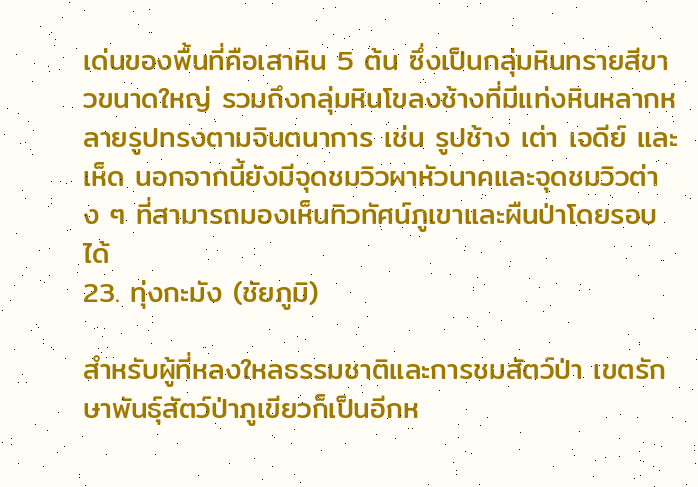เด่นของพื้นที่คือเสาหิน 5 ต้น ซึ่งเป็นกลุ่มหินทรายสีขาวขนาดใหญ่ รวมถึงกลุ่มหินโขลงช้างที่มีแท่งหินหลากหลายรูปทรงตามจินตนาการ เช่น รูปช้าง เต่า เจดีย์ และเห็ด นอกจากนี้ยังมีจุดชมวิวผาหัวนาคและจุดชมวิวต่าง ๆ ที่สามารถมองเห็นทิวทัศน์ภูเขาและผืนป่าโดยรอบได้
23. ทุ่งกะมัง (ชัยภูมิ)

สำหรับผู้ที่หลงใหลธรรมชาติและการชมสัตว์ป่า เขตรักษาพันธุ์สัตว์ป่าภูเขียวก็เป็นอีกห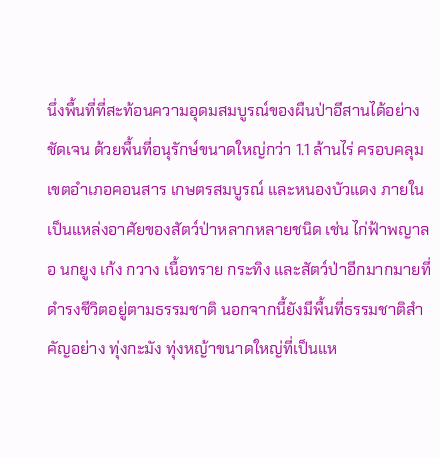นึ่งพื้นที่ที่สะท้อนความอุดมสมบูรณ์ของผืนป่าอีสานได้อย่างชัดเจน ด้วยพื้นที่อนุรักษ์ขนาดใหญ่กว่า 1.1 ล้านไร่ ครอบคลุมเขตอำเภอคอนสาร เกษตรสมบูรณ์ และหนองบัวแดง ภายในเป็นแหล่งอาศัยของสัตว์ป่าหลากหลายชนิด เช่น ไก่ฟ้าพญาลอ นกยูง เก้ง กวาง เนื้อทราย กระทิง และสัตว์ป่าอีกมากมายที่ดำรงชีวิตอยู่ตามธรรมชาติ นอกจากนี้ยังมีพื้นที่ธรรมชาติสำคัญอย่าง ทุ่งกะมัง ทุ่งหญ้าขนาดใหญ่ที่เป็นแห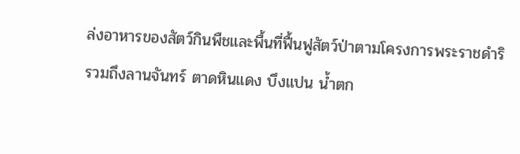ล่งอาหารของสัตว์กินพืชและพื้นที่ฟื้นฟูสัตว์ป่าตามโครงการพระราชดำริ รวมถึงลานจันทร์ ตาดหินแดง บึงแปน น้ำตก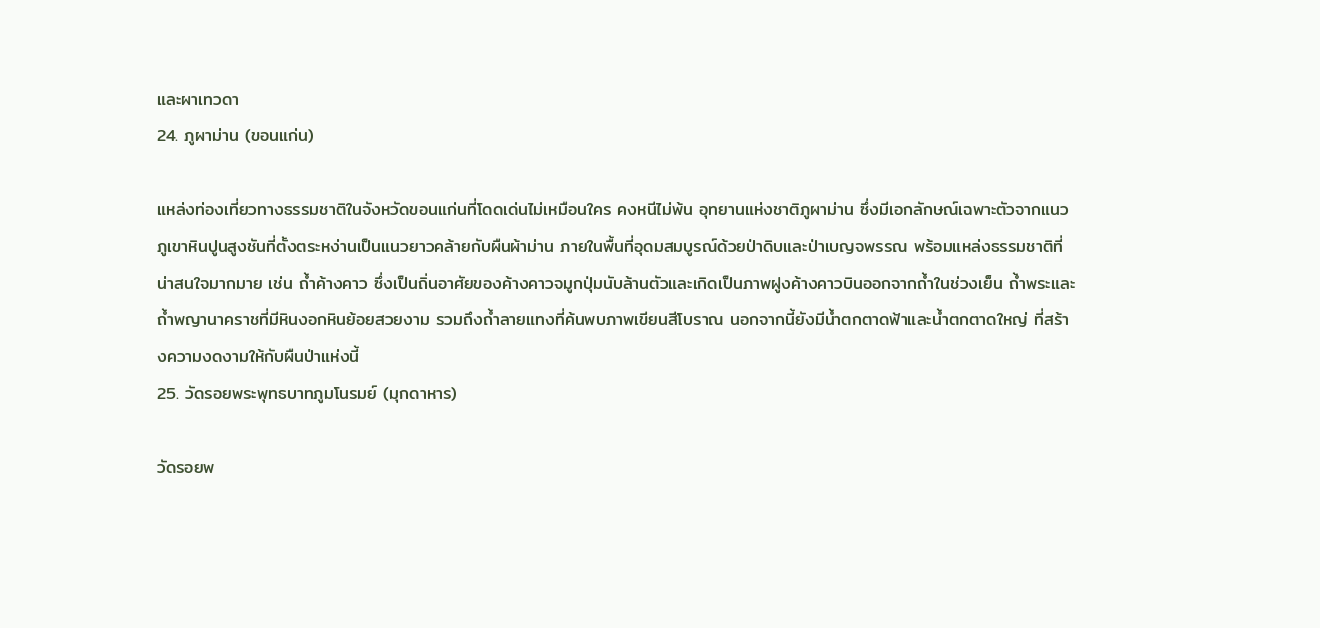และผาเทวดา
24. ภูผาม่าน (ขอนแก่น)

แหล่งท่องเที่ยวทางธรรมชาติในจังหวัดขอนแก่นที่โดดเด่นไม่เหมือนใคร คงหนีไม่พ้น อุทยานแห่งชาติภูผาม่าน ซึ่งมีเอกลักษณ์เฉพาะตัวจากแนวภูเขาหินปูนสูงชันที่ตั้งตระหง่านเป็นแนวยาวคล้ายกับผืนผ้าม่าน ภายในพื้นที่อุดมสมบูรณ์ด้วยป่าดิบและป่าเบญจพรรณ พร้อมแหล่งธรรมชาติที่น่าสนใจมากมาย เช่น ถ้ำค้างคาว ซึ่งเป็นถิ่นอาศัยของค้างคาวจมูกปุ่มนับล้านตัวและเกิดเป็นภาพฝูงค้างคาวบินออกจากถ้ำในช่วงเย็น ถ้ำพระและถ้ำพญานาคราชที่มีหินงอกหินย้อยสวยงาม รวมถึงถ้ำลายแทงที่ค้นพบภาพเขียนสีโบราณ นอกจากนี้ยังมีน้ำตกตาดฟ้าและน้ำตกตาดใหญ่ ที่สร้างความงดงามให้กับผืนป่าแห่งนี้
25. วัดรอยพระพุทธบาทภูมโนรมย์ (มุกดาหาร)

วัดรอยพ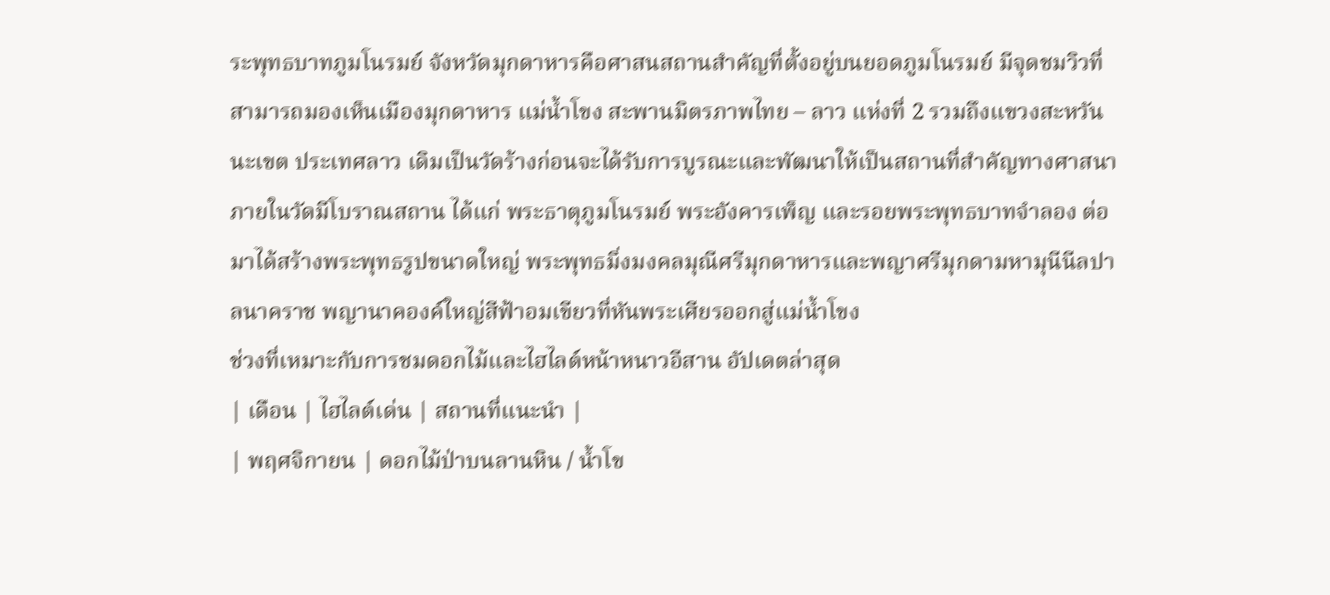ระพุทธบาทภูมโนรมย์ จังหวัดมุกดาหารคือศาสนสถานสำคัญที่ตั้งอยู่บนยอดภูมโนรมย์ มีจุดชมวิวที่สามารถมองเห็นเมืองมุกดาหาร แม่น้ำโขง สะพานมิตรภาพไทย – ลาว แห่งที่ 2 รวมถึงแขวงสะหวันนะเขต ประเทศลาว เดิมเป็นวัดร้างก่อนจะได้รับการบูรณะและพัฒนาให้เป็นสถานที่สำคัญทางศาสนา ภายในวัดมีโบราณสถาน ได้แก่ พระธาตุภูมโนรมย์ พระอังคารเพ็ญ และรอยพระพุทธบาทจำลอง ต่อมาได้สร้างพระพุทธรูปขนาดใหญ่ พระพุทธมิ่งมงคลมุณีศรีมุกดาหารและพญาศรีมุกดามหามุนีนีลปาลนาคราช พญานาคองค์ใหญ่สีฟ้าอมเขียวที่หันพระเศียรออกสู่แม่น้ำโขง
ช่วงที่เหมาะกับการชมดอกไม้และไฮไลต์หน้าหนาวอีสาน อัปเดตล่าสุด
| เดือน | ไฮไลต์เด่น | สถานที่แนะนำ |
| พฤศจิกายน | ดอกไม้ป่าบนลานหิน / น้ำโข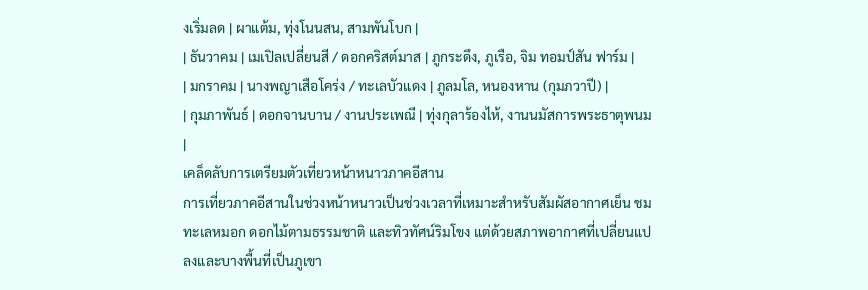งเริ่มลด | ผาแต้ม, ทุ่งโนนสน, สามพันโบก |
| ธันวาคม | เมเปิลเปลี่ยนสี / ดอกคริสต์มาส | ภูกระดึง, ภูเรือ, จิม ทอมป์สัน ฟาร์ม |
| มกราคม | นางพญาเสือโคร่ง / ทะเลบัวแดง | ภูลมโล, หนองหาน (กุมภวาปี) |
| กุมภาพันธ์ | ดอกจานบาน / งานประเพณี | ทุ่งกุลาร้องไห้, งานนมัสการพระธาตุพนม |
เคล็ดลับการเตรียมตัวเที่ยวหน้าหนาวภาคอีสาน
การเที่ยวภาคอีสานในช่วงหน้าหนาวเป็นช่วงเวลาที่เหมาะสำหรับสัมผัสอากาศเย็น ชมทะเลหมอก ดอกไม้ตามธรรมชาติ และทิวทัศน์ริมโขง แต่ด้วยสภาพอากาศที่เปลี่ยนแปลงและบางพื้นที่เป็นภูเขา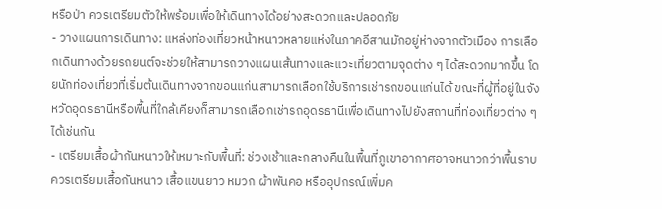หรือป่า ควรเตรียมตัวให้พร้อมเพื่อให้เดินทางได้อย่างสะดวกและปลอดภัย
- วางแผนการเดินทาง: แหล่งท่องเที่ยวหน้าหนาวหลายแห่งในภาคอีสานมักอยู่ห่างจากตัวเมือง การเลือกเดินทางด้วยรถยนต์จะช่วยให้สามารถวางแผนเส้นทางและแวะเที่ยวตามจุดต่าง ๆ ได้สะดวกมากขึ้น โดยนักท่องเที่ยวที่เริ่มต้นเดินทางจากขอนแก่นสามารถเลือกใช้บริการเช่ารถขอนแก่นได้ ขณะที่ผู้ที่อยู่ในจังหวัดอุดรธานีหรือพื้นที่ใกล้เคียงก็สามารถเลือกเช่ารถอุดรธานีเพื่อเดินทางไปยังสถานที่ท่องเที่ยวต่าง ๆ ได้เช่นกัน
- เตรียมเสื้อผ้ากันหนาวให้เหมาะกับพื้นที่: ช่วงเช้าและกลางคืนในพื้นที่ภูเขาอากาศอาจหนาวกว่าพื้นราบ ควรเตรียมเสื้อกันหนาว เสื้อแขนยาว หมวก ผ้าพันคอ หรืออุปกรณ์เพิ่มค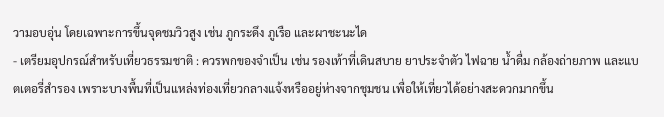วามอบอุ่น โดยเฉพาะการขึ้นจุดชมวิวสูง เช่น ภูกระดึง ภูเรือ และผาชะนะได
- เตรียมอุปกรณ์สำหรับเที่ยวธรรมชาติ : ควรพกของจำเป็น เช่น รองเท้าที่เดินสบาย ยาประจำตัว ไฟฉาย น้ำดื่ม กล้องถ่ายภาพ และแบตเตอรี่สำรอง เพราะบางพื้นที่เป็นแหล่งท่องเที่ยวกลางแจ้งหรืออยู่ห่างจากชุมชน เพื่อให้เที่ยวได้อย่างสะดวกมากขึ้น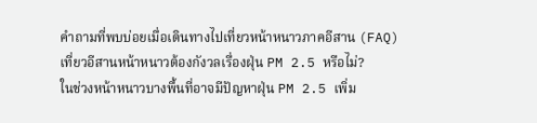คำถามที่พบบ่อยเมื่อเดินทางไปเที่ยวหน้าหนาวภาคอีสาน (FAQ)
เที่ยวอีสานหน้าหนาวต้องกังวลเรื่องฝุ่น PM 2.5 หรือไม่?
ในช่วงหน้าหนาวบางพื้นที่อาจมีปัญหาฝุ่น PM 2.5 เพิ่ม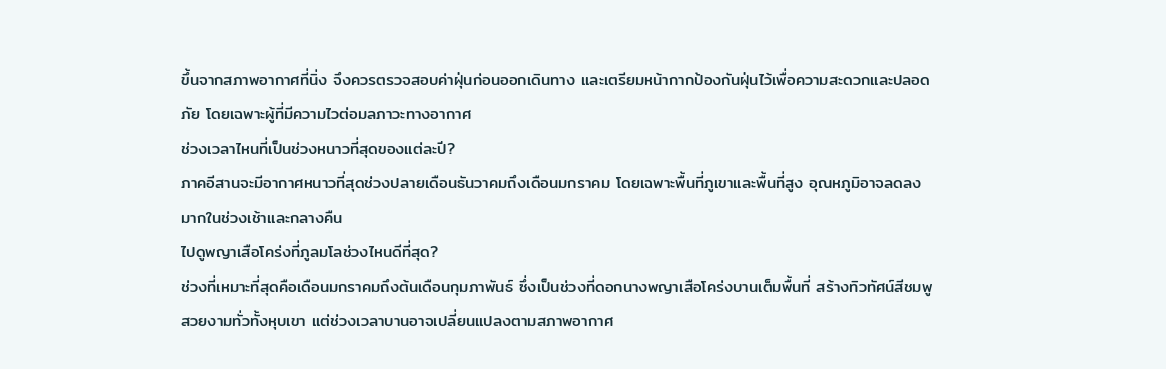ขึ้นจากสภาพอากาศที่นิ่ง จึงควรตรวจสอบค่าฝุ่นก่อนออกเดินทาง และเตรียมหน้ากากป้องกันฝุ่นไว้เพื่อความสะดวกและปลอดภัย โดยเฉพาะผู้ที่มีความไวต่อมลภาวะทางอากาศ
ช่วงเวลาไหนที่เป็นช่วงหนาวที่สุดของแต่ละปี?
ภาคอีสานจะมีอากาศหนาวที่สุดช่วงปลายเดือนธันวาคมถึงเดือนมกราคม โดยเฉพาะพื้นที่ภูเขาและพื้นที่สูง อุณหภูมิอาจลดลงมากในช่วงเช้าและกลางคืน
ไปดูพญาเสือโคร่งที่ภูลมโลช่วงไหนดีที่สุด?
ช่วงที่เหมาะที่สุดคือเดือนมกราคมถึงต้นเดือนกุมภาพันธ์ ซึ่งเป็นช่วงที่ดอกนางพญาเสือโคร่งบานเต็มพื้นที่ สร้างทิวทัศน์สีชมพูสวยงามทั่วทั้งหุบเขา แต่ช่วงเวลาบานอาจเปลี่ยนแปลงตามสภาพอากาศ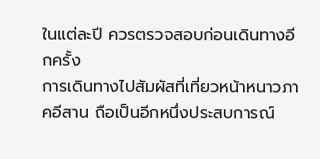ในแต่ละปี ควรตรวจสอบก่อนเดินทางอีกครั้ง
การเดินทางไปสัมผัสที่เที่ยวหน้าหนาวภาคอีสาน ถือเป็นอีกหนึ่งประสบการณ์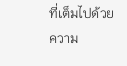ที่เต็มไปด้วยความ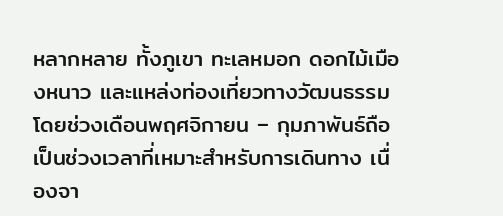หลากหลาย ทั้งภูเขา ทะเลหมอก ดอกไม้เมืองหนาว และแหล่งท่องเที่ยวทางวัฒนธรรม โดยช่วงเดือนพฤศจิกายน – กุมภาพันธ์ถือเป็นช่วงเวลาที่เหมาะสำหรับการเดินทาง เนื่องจา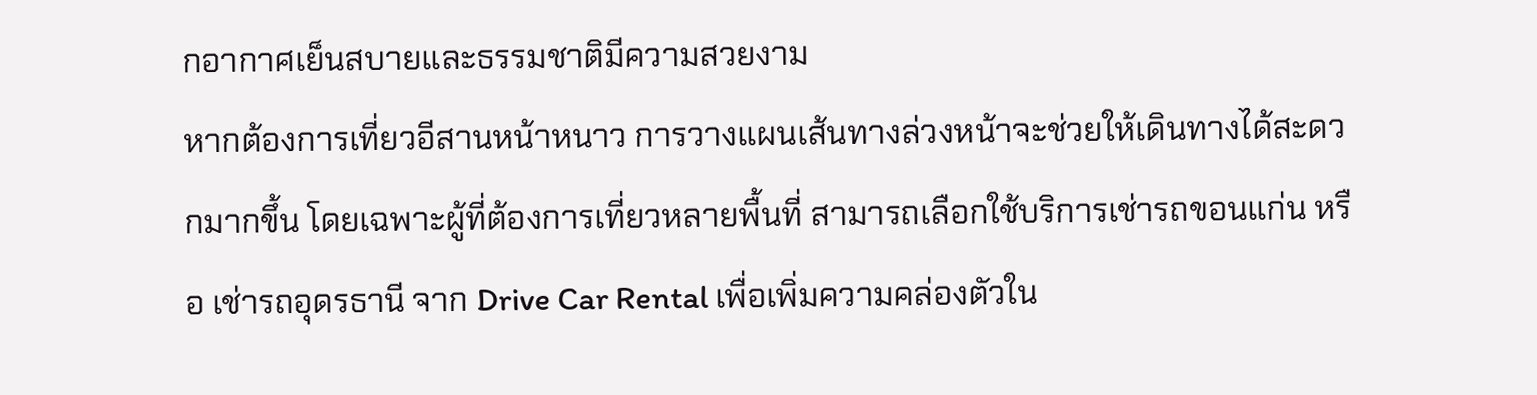กอากาศเย็นสบายและธรรมชาติมีความสวยงาม
หากต้องการเที่ยวอีสานหน้าหนาว การวางแผนเส้นทางล่วงหน้าจะช่วยให้เดินทางได้สะดวกมากขึ้น โดยเฉพาะผู้ที่ต้องการเที่ยวหลายพื้นที่ สามารถเลือกใช้บริการเช่ารถขอนแก่น หรือ เช่ารถอุดรธานี จาก Drive Car Rental เพื่อเพิ่มความคล่องตัวใน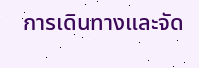การเดินทางและจัด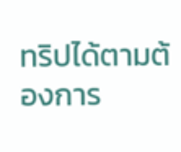ทริปได้ตามต้องการ